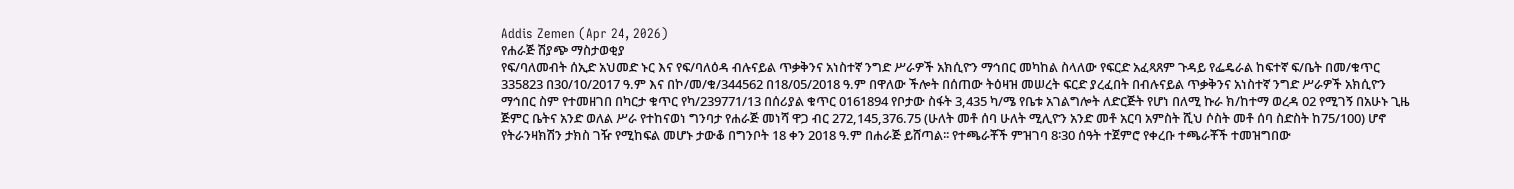Addis Zemen (Apr 24, 2026)
የሐራጅ ሽያጭ ማስታወቂያ
የፍ/ባለመብት ሰኢድ አህመድ ኑር እና የፍ/ባለዕዳ ብሉናይል ጥቃቅንና አነስተኛ ንግድ ሥራዎች አክሲዮን ማኅበር መካከል ስላለው የፍርድ አፈጻጸም ጉዳይ የፌዴራል ከፍተኛ ፍ/ቤት በመ/ቁጥር 335823 በ30/10/2017 ዓ.ም እና በኮ/መ/ቁ/344562 በ18/05/2018 ዓ.ም በዋለው ችሎት በሰጠው ትዕዛዝ መሠረት ፍርድ ያረፈበት በብሉናይል ጥቃቅንና አነስተኛ ንግድ ሥራዎች አክሲዮን ማኅበር ስም የተመዘገበ በካርታ ቁጥር የካ/239771/13 በሰሪያል ቁጥር 0161894 የቦታው ስፋት 3,435 ካ/ሜ የቤቱ አገልግሎት ለድርጅት የሆነ በለሚ ኩራ ክ/ከተማ ወረዳ 02 የሚገኝ በአሁኑ ጊዜ ጅምር ቤትና አንድ ወለል ሥራ የተከናወነ ግንባታ የሐራጅ መነሻ ዋጋ ብር 272,145,376.75 (ሁለት መቶ ሰባ ሁለት ሚሊዮን አንድ መቶ አርባ አምስት ሺህ ሶስት መቶ ሰባ ስድስት ከ75/100) ሆኖ የትራንዛክሽን ታክስ ገዥ የሚከፍል መሆኑ ታውቆ በግንቦት 18 ቀን 2018 ዓ.ም በሐራጅ ይሸጣል፡፡ የተጫራቾች ምዝገባ 8፡30 ሰዓት ተጀምሮ የቀረቡ ተጫራቾች ተመዝግበው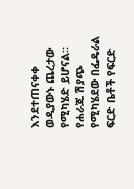እንደተጠናቀቀ ወዲያውኑ ጨረታው የሚካሄድ ይሆናል።
የሐራጁ ሽያጭ የሚካሄደው በፌዴራል ፍርድ ቤቶች የፍርድ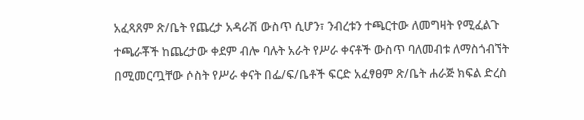አፈጻጸም ጽ/ቤት የጨረታ አዳራሽ ውስጥ ሲሆን፣ ንብረቱን ተጫርተው ለመግዛት የሚፈልጉ ተጫራቾች ከጨረታው ቀደም ብሎ ባሉት አራት የሥራ ቀናቶች ውስጥ ባለመብቱ ለማስጎብኘት በሚመርጧቸው ሶስት የሥራ ቀናት በፌ/ፍ/ቤቶች ፍርድ አፈፃፀም ጽ/ቤት ሐራጅ ክፍል ድረስ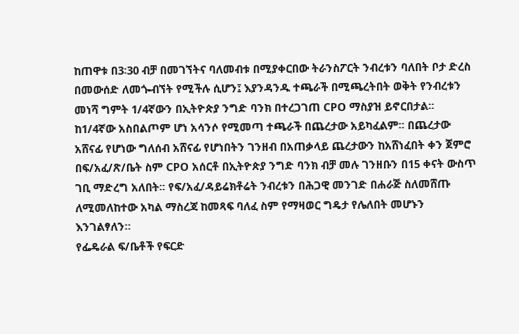ከጠዋቱ በ3፡30 ብቻ በመገኘትና ባለመብቱ በሚያቀርበው ትራንስፖርት ንብረቱን ባለበት ቦታ ድረስ በመውሰድ ለመጐብኘት የሚችሉ ሲሆን፤ እያንዳንዱ ተጫራች በሚጫረትበት ወቅት የንብረቱን መነሻ ግምት 1/4ኛውን በኢትዮጵያ ንግድ ባንክ በተረጋገጠ CPO ማስያዝ ይኖርበታል፡፡ ከ1/4ኛው አስበልጦም ሆነ አሳንሶ የሚመጣ ተጫራች በጨረታው አይካፈልም፡፡ በጨረታው አሸናፊ የሆነው ግለሰብ አሸናፊ የሆነበትን ገንዘብ በአጠቃላይ ጨረታውን ከአሸነፈበት ቀን ጀምሮ በፍ/አፈ/ጽ/ቤት ስም CPO አሰርቶ በኢትዮጵያ ንግድ ባንክ ብቻ መሉ ገንዘቡን በ15 ቀናት ውስጥ ገቢ ማድረግ አለበት፡፡ የፍ/አፈ/ዳይሬክቶሬት ንብረቱን በሕጋዊ መንገድ በሐራጅ ስለመሸጡ ለሚመለከተው አካል ማስረጃ ከመጻፍ ባለፈ ስም የማዛወር ግዴታ የሌለበት መሆኑን እንገልፃለን።
የፌዴራል ፍ/ቤቶች የፍርድ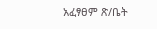አፈፃፀም ጽ/ቤት